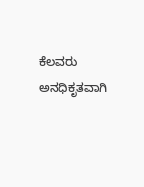ಕೆಲವರು ಅನಧಿಕೃತವಾಗಿ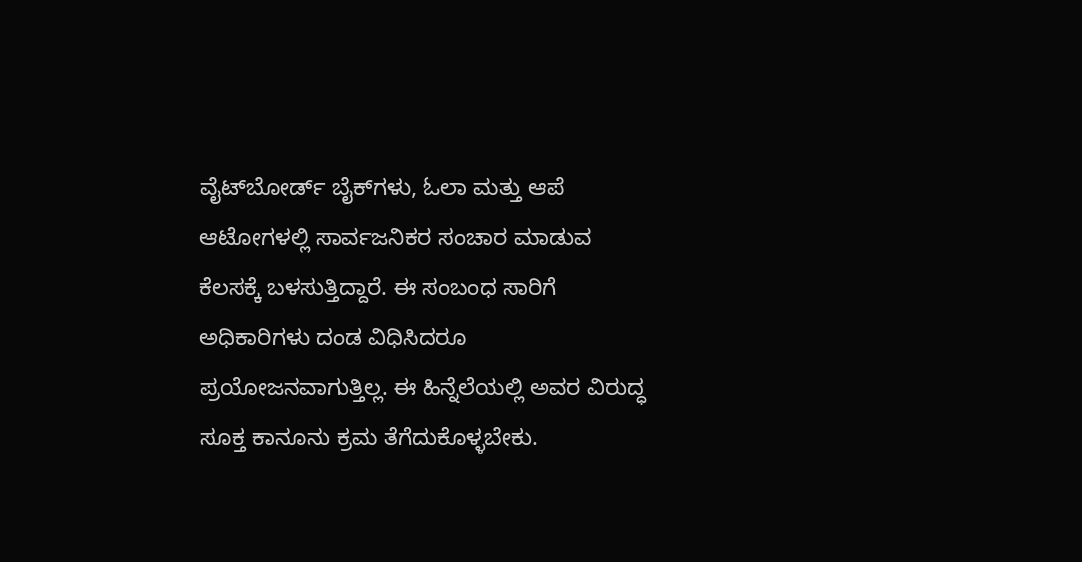ವೈಟ್‌ಬೋರ್ಡ್ ಬೈಕ್‌ಗಳು, ಓಲಾ ಮತ್ತು ಆಪೆ ಆಟೋಗಳಲ್ಲಿ ಸಾರ್ವಜನಿಕರ ಸಂಚಾರ ಮಾಡುವ ಕೆಲಸಕ್ಕೆ ಬಳಸುತ್ತಿದ್ದಾರೆ. ಈ ಸಂಬಂಧ ಸಾರಿಗೆ ಅಧಿಕಾರಿಗಳು ದಂಡ ವಿಧಿಸಿದರೂ ಪ್ರಯೋಜನವಾಗುತ್ತಿಲ್ಲ. ಈ ಹಿನ್ನೆಲೆಯಲ್ಲಿ ಅವರ ವಿರುದ್ಧ ಸೂಕ್ತ ಕಾನೂನು ಕ್ರಮ ತೆಗೆದುಕೊಳ್ಳಬೇಕು.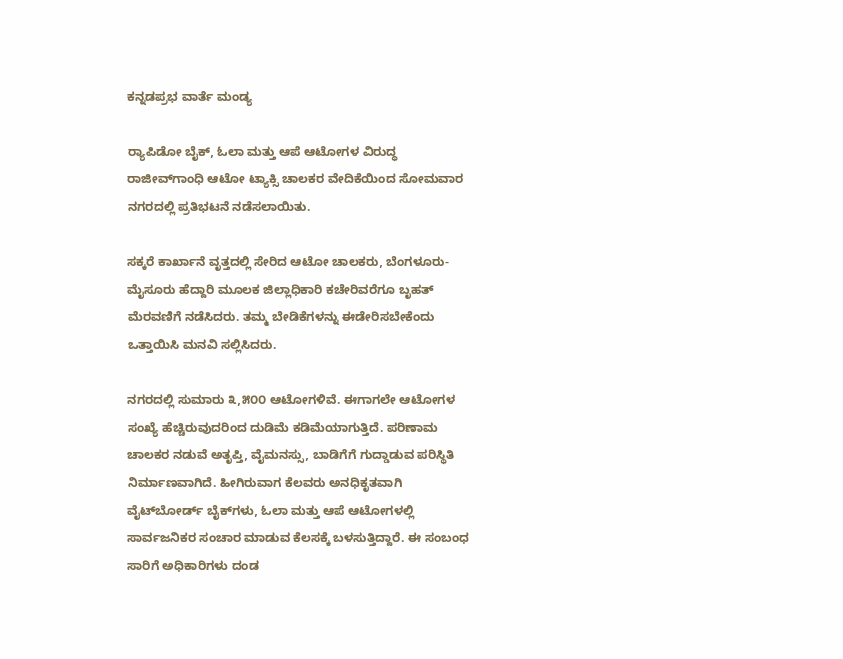ಕನ್ನಡಪ್ರಭ ವಾರ್ತೆ ಮಂಡ್ಯ

ರ್‍ಯಾಪಿಡೋ ಬೈಕ್, ಓಲಾ ಮತ್ತು ಆಪೆ ಆಟೋಗಳ ವಿರುದ್ಧ ರಾಜೀವ್‌ಗಾಂಧಿ ಆಟೋ ಟ್ಯಾಕ್ಸಿ ಚಾಲಕರ ವೇದಿಕೆಯಿಂದ ಸೋಮವಾರ ನಗರದಲ್ಲಿ ಪ್ರತಿಭಟನೆ ನಡೆಸಲಾಯಿತು.

ಸಕ್ಕರೆ ಕಾರ್ಖಾನೆ ವೃತ್ತದಲ್ಲಿ ಸೇರಿದ ಆಟೋ ಚಾಲಕರು, ಬೆಂಗಳೂರು-ಮೈಸೂರು ಹೆದ್ದಾರಿ ಮೂಲಕ ಜಿಲ್ಲಾಧಿಕಾರಿ ಕಚೇರಿವರೆಗೂ ಬೃಹತ್ ಮೆರವಣಿಗೆ ನಡೆಸಿದರು. ತಮ್ಮ ಬೇಡಿಕೆಗಳನ್ನು ಈಡೇರಿಸಬೇಕೆಂದು ಒತ್ತಾಯಿಸಿ ಮನವಿ ಸಲ್ಲಿಸಿದರು.

ನಗರದಲ್ಲಿ ಸುಮಾರು ೩,೫೦೦ ಆಟೋಗಳಿವೆ. ಈಗಾಗಲೇ ಆಟೋಗಳ ಸಂಖ್ಯೆ ಹೆಚ್ಚಿರುವುದರಿಂದ ದುಡಿಮೆ ಕಡಿಮೆಯಾಗುತ್ತಿದೆ. ಪರಿಣಾಮ ಚಾಲಕರ ನಡುವೆ ಅತೃಪ್ತಿ, ವೈಮನಸ್ಸು, ಬಾಡಿಗೆಗೆ ಗುದ್ಡಾಡುವ ಪರಿಸ್ಥಿತಿ ನಿರ್ಮಾಣವಾಗಿದೆ. ಹೀಗಿರುವಾಗ ಕೆಲವರು ಅನಧಿಕೃತವಾಗಿ ವೈಟ್‌ಬೋರ್ಡ್ ಬೈಕ್‌ಗಳು, ಓಲಾ ಮತ್ತು ಆಪೆ ಆಟೋಗಳಲ್ಲಿ ಸಾರ್ವಜನಿಕರ ಸಂಚಾರ ಮಾಡುವ ಕೆಲಸಕ್ಕೆ ಬಳಸುತ್ತಿದ್ದಾರೆ. ಈ ಸಂಬಂಧ ಸಾರಿಗೆ ಅಧಿಕಾರಿಗಳು ದಂಡ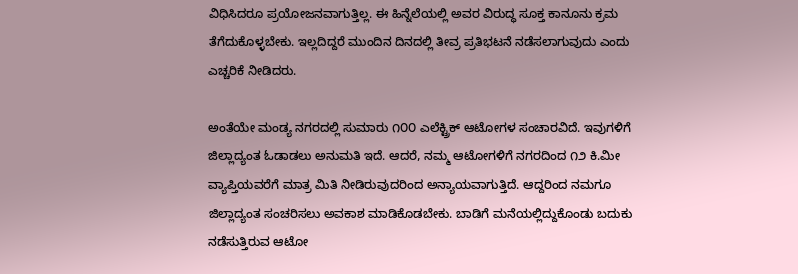ವಿಧಿಸಿದರೂ ಪ್ರಯೋಜನವಾಗುತ್ತಿಲ್ಲ. ಈ ಹಿನ್ನೆಲೆಯಲ್ಲಿ ಅವರ ವಿರುದ್ಧ ಸೂಕ್ತ ಕಾನೂನು ಕ್ರಮ ತೆಗೆದುಕೊಳ್ಳಬೇಕು. ಇಲ್ಲದಿದ್ದರೆ ಮುಂದಿನ ದಿನದಲ್ಲಿ ತೀವ್ರ ಪ್ರತಿಭಟನೆ ನಡೆಸಲಾಗುವುದು ಎಂದು ಎಚ್ಚರಿಕೆ ನೀಡಿದರು.

ಅಂತೆಯೇ ಮಂಡ್ಯ ನಗರದಲ್ಲಿ ಸುಮಾರು ೧೦೦ ಎಲೆಕ್ಟ್ರಿಕ್ ಆಟೋಗಳ ಸಂಚಾರವಿದೆ. ಇವುಗಳಿಗೆ ಜಿಲ್ಲಾದ್ಯಂತ ಓಡಾಡಲು ಅನುಮತಿ ಇದೆ. ಆದರೆ, ನಮ್ಮ ಆಟೋಗಳಿಗೆ ನಗರದಿಂದ ೧೨ ಕಿ.ಮೀ ವ್ಯಾಪ್ತಿಯವರೆಗೆ ಮಾತ್ರ ಮಿತಿ ನೀಡಿರುವುದರಿಂದ ಅನ್ಯಾಯವಾಗುತ್ತಿದೆ. ಆದ್ದರಿಂದ ನಮಗೂ ಜಿಲ್ಲಾದ್ಯಂತ ಸಂಚರಿಸಲು ಅವಕಾಶ ಮಾಡಿಕೊಡಬೇಕು. ಬಾಡಿಗೆ ಮನೆಯಲ್ಲಿದ್ದುಕೊಂಡು ಬದುಕು ನಡೆಸುತ್ತಿರುವ ಆಟೋ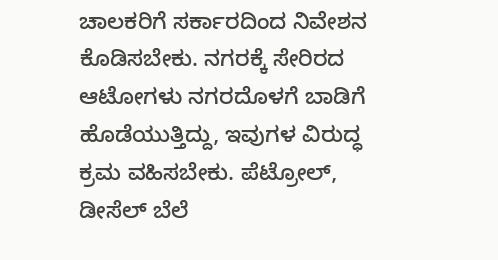ಚಾಲಕರಿಗೆ ಸರ್ಕಾರದಿಂದ ನಿವೇಶನ ಕೊಡಿಸಬೇಕು. ನಗರಕ್ಕೆ ಸೇರಿರದ ಆಟೋಗಳು ನಗರದೊಳಗೆ ಬಾಡಿಗೆ ಹೊಡೆಯುತ್ತಿದ್ದು, ಇವುಗಳ ವಿರುದ್ಧ ಕ್ರಮ ವಹಿಸಬೇಕು. ಪೆಟ್ರೋಲ್, ಡೀಸೆಲ್ ಬೆಲೆ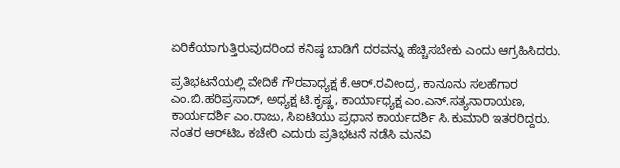ಏರಿಕೆಯಾಗುತ್ತಿರುವುದರಿಂದ ಕನಿಷ್ಠ ಬಾಡಿಗೆ ದರವನ್ನು ಹೆಚ್ಚಿಸಬೇಕು ಎಂದು ಆಗ್ರಹಿಸಿದರು.

ಪ್ರತಿಭಟನೆಯಲ್ಲಿ ವೇದಿಕೆ ಗೌರವಾಧ್ಯಕ್ಷ ಕೆ.ಆರ್.ರವೀಂದ್ರ, ಕಾನೂನು ಸಲಹೆಗಾರ ಎಂ.ಬಿ.ಹರಿಪ್ರಸಾದ್, ಅಧ್ಯಕ್ಷ ಟಿ.ಕೃಷ್ಣ, ಕಾರ್ಯಾಧ್ಯಕ್ಷ ಎಂ.ಎನ್.ಸತ್ಯನಾರಾಯಣ, ಕಾರ್ಯದರ್ಶಿ ಎಂ.ರಾಜು, ಸಿಐಟಿಯು ಪ್ರಧಾನ ಕಾರ್ಯದರ್ಶಿ ಸಿ.ಕುಮಾರಿ ಇತರರಿದ್ದರು. ನಂತರ ಆರ್‌ಟಿಒ ಕಚೇರಿ ಎದುರು ಪ್ರತಿಭಟನೆ ನಡೆಸಿ ಮನವಿ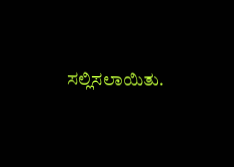ಸಲ್ಲಿಸಲಾಯಿತು.